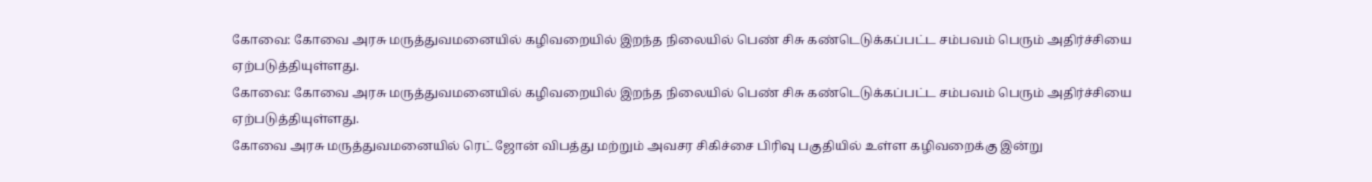கோவை: கோவை அரசு மருத்துவமனையில் கழிவறையில் இறந்த நிலையில் பெண் சிசு கண்டெடுக்கப்பட்ட சம்பவம் பெரும் அதிர்ச்சியை ஏற்படுத்தியுள்ளது.
கோவை: கோவை அரசு மருத்துவமனையில் கழிவறையில் இறந்த நிலையில் பெண் சிசு கண்டெடுக்கப்பட்ட சம்பவம் பெரும் அதிர்ச்சியை ஏற்படுத்தியுள்ளது.
கோவை அரசு மருத்துவமனையில் ரெட் ஜோன் விபத்து மற்றும் அவசர சிகிச்சை பிரிவு பகுதியில் உள்ள கழிவறைக்கு இன்று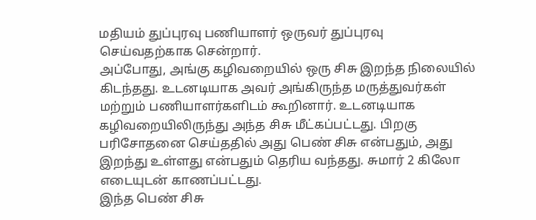மதியம் துப்புரவு பணியாளர் ஒருவர் துப்புரவு செய்வதற்காக சென்றார்.
அப்போது, அங்கு கழிவறையில் ஒரு சிசு இறந்த நிலையில் கிடந்தது. உடனடியாக அவர் அங்கிருந்த மருத்துவர்கள் மற்றும் பணியாளர்களிடம் கூறினார். உடனடியாக கழிவறையிலிருந்து அந்த சிசு மீட்கப்பட்டது. பிறகு பரிசோதனை செய்ததில் அது பெண் சிசு என்பதும், அது இறந்து உள்ளது என்பதும் தெரிய வந்தது. சுமார் 2 கிலோ எடையுடன் காணப்பட்டது.
இந்த பெண் சிசு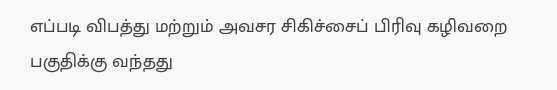எப்படி விபத்து மற்றும் அவசர சிகிச்சைப் பிரிவு கழிவறை பகுதிக்கு வந்தது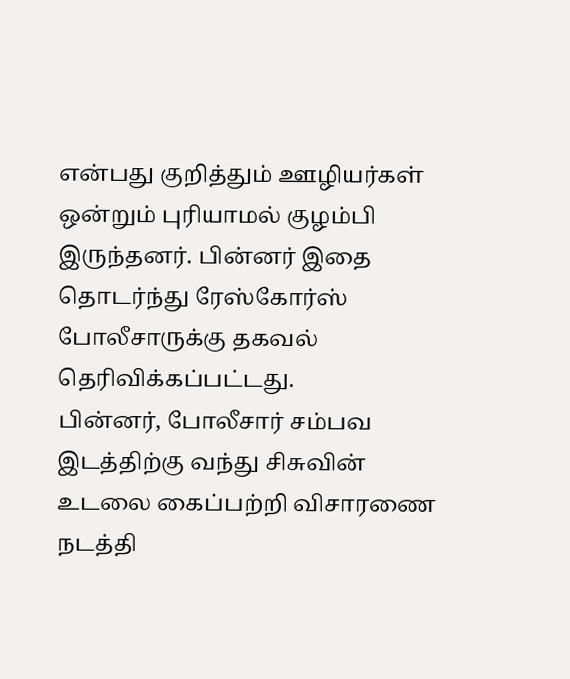என்பது குறித்தும் ஊழியர்கள் ஒன்றும் புரியாமல் குழம்பி இருந்தனர். பின்னர் இதை தொடர்ந்து ரேஸ்கோர்ஸ் போலீசாருக்கு தகவல் தெரிவிக்கப்பட்டது.
பின்னர், போலீசார் சம்பவ இடத்திற்கு வந்து சிசுவின் உடலை கைப்பற்றி விசாரணை நடத்தி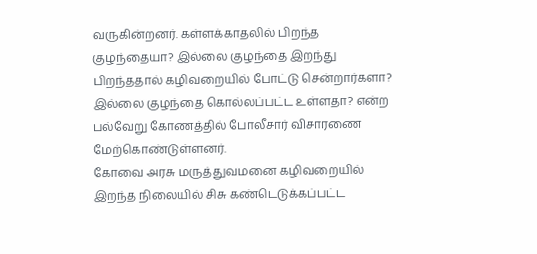வருகின்றனர். கள்ளக்காதலில் பிறந்த குழந்தையா? இல்லை குழந்தை இறந்து பிறந்ததால் கழிவறையில் போட்டு சென்றார்களா? இல்லை குழந்தை கொல்லப்பட்ட உள்ளதா? என்ற பல்வேறு கோணத்தில் போலீசார் விசாரணை மேற்கொண்டுள்ளனர்.
கோவை அரசு மருத்துவமனை கழிவறையில் இறந்த நிலையில் சிசு கண்டெடுக்கப்பட்ட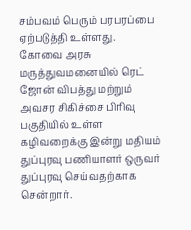சம்பவம் பெரும் பரபரப்பை ஏற்படுத்தி உள்ளது.
கோவை அரசு மருத்துவமனையில் ரெட் ஜோன் விபத்து மற்றும் அவசர சிகிச்சை பிரிவு பகுதியில் உள்ள கழிவறைக்கு இன்று மதியம் துப்புரவு பணியாளர் ஒருவர் துப்புரவு செய்வதற்காக சென்றார்.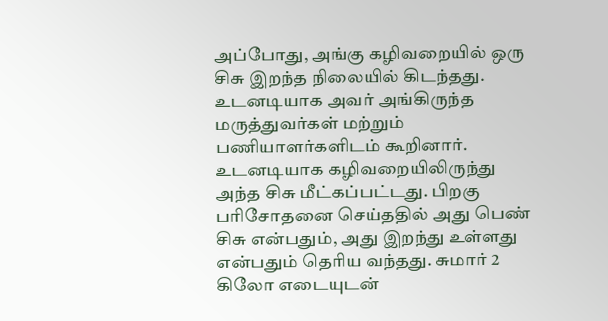அப்போது, அங்கு கழிவறையில் ஒரு சிசு இறந்த நிலையில் கிடந்தது. உடனடியாக அவர் அங்கிருந்த மருத்துவர்கள் மற்றும் பணியாளர்களிடம் கூறினார். உடனடியாக கழிவறையிலிருந்து அந்த சிசு மீட்கப்பட்டது. பிறகு பரிசோதனை செய்ததில் அது பெண் சிசு என்பதும், அது இறந்து உள்ளது என்பதும் தெரிய வந்தது. சுமார் 2 கிலோ எடையுடன்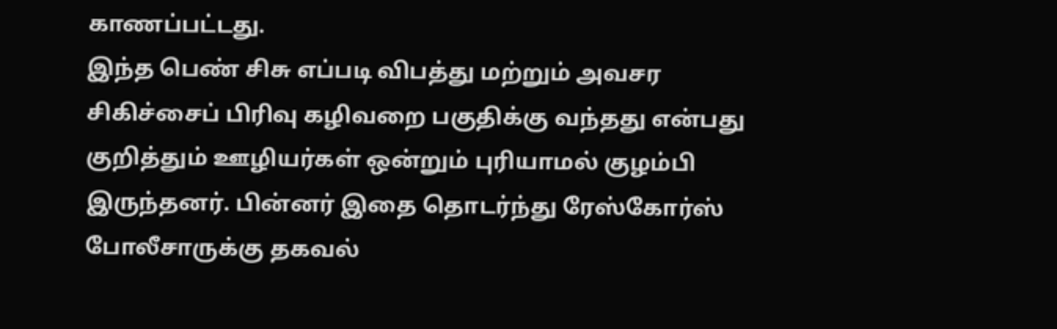காணப்பட்டது.
இந்த பெண் சிசு எப்படி விபத்து மற்றும் அவசர சிகிச்சைப் பிரிவு கழிவறை பகுதிக்கு வந்தது என்பது குறித்தும் ஊழியர்கள் ஒன்றும் புரியாமல் குழம்பி இருந்தனர். பின்னர் இதை தொடர்ந்து ரேஸ்கோர்ஸ் போலீசாருக்கு தகவல்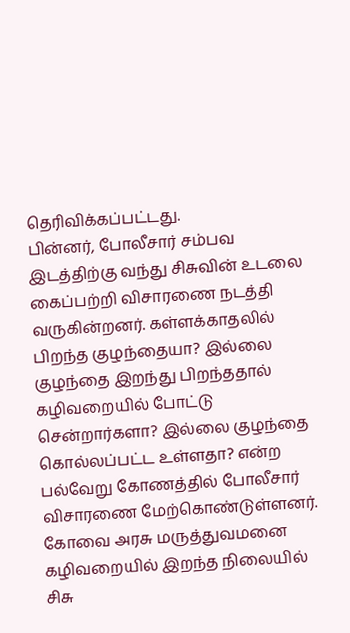தெரிவிக்கப்பட்டது.
பின்னர், போலீசார் சம்பவ இடத்திற்கு வந்து சிசுவின் உடலை கைப்பற்றி விசாரணை நடத்தி வருகின்றனர். கள்ளக்காதலில் பிறந்த குழந்தையா? இல்லை குழந்தை இறந்து பிறந்ததால் கழிவறையில் போட்டு சென்றார்களா? இல்லை குழந்தை கொல்லப்பட்ட உள்ளதா? என்ற பல்வேறு கோணத்தில் போலீசார் விசாரணை மேற்கொண்டுள்ளனர்.
கோவை அரசு மருத்துவமனை கழிவறையில் இறந்த நிலையில் சிசு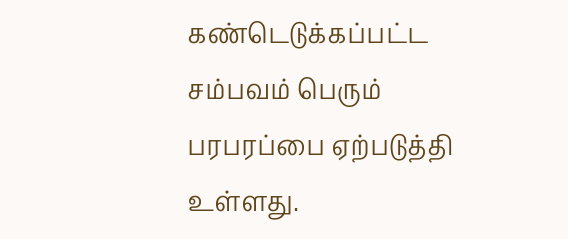கண்டெடுக்கப்பட்ட சம்பவம் பெரும் பரபரப்பை ஏற்படுத்தி உள்ளது.